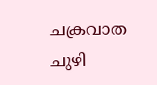ചക്രവാത ചുഴി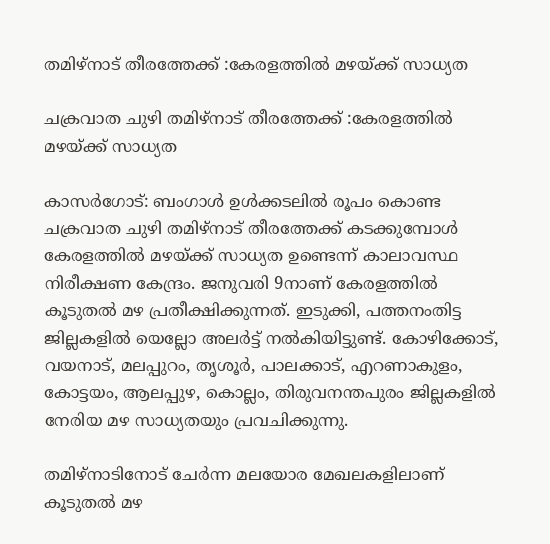തമിഴ്‌നാട് തീരത്തേക്ക് :കേരളത്തിൽ മഴയ്ക്ക് സാധ്യത

ചക്രവാത ചുഴി തമിഴ്‌നാട് തീരത്തേക്ക് :കേരളത്തിൽ മഴയ്ക്ക് സാധ്യത

കാസർഗോട്: ബംഗാൾ ഉൾക്കടലിൽ രൂപം കൊണ്ട ചക്രവാത ചുഴി തമിഴ്‌നാട് തീരത്തേക്ക് കടക്കുമ്പോൾ കേരളത്തിൽ മഴയ്ക്ക് സാധ്യത ഉണ്ടെന്ന് കാലാവസ്ഥ നിരീക്ഷണ കേന്ദ്രം. ജനുവരി 9നാണ് കേരളത്തിൽ കൂടുതൽ മഴ പ്രതീക്ഷിക്കുന്നത്. ഇടുക്കി, പത്തനംതിട്ട ജില്ലകളിൽ യെല്ലോ അലർട്ട് നൽകിയിട്ടുണ്ട്. കോഴിക്കോട്, വയനാട്, മലപ്പുറം, തൃശൂർ, പാലക്കാട്‌, എറണാകുളം, കോട്ടയം, ആലപ്പുഴ, കൊല്ലം, തിരുവനന്തപുരം ജില്ലകളിൽ നേരിയ മഴ സാധ്യതയും പ്രവചിക്കുന്നു.

തമിഴ്‌നാടിനോട് ചേർന്ന മലയോര മേഖലകളിലാണ് കൂടുതൽ മഴ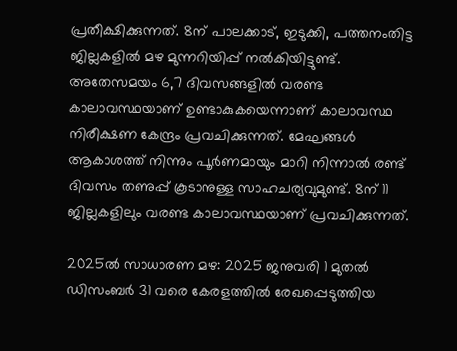പ്രതീക്ഷിക്കുന്നത്. 8ന് പാലക്കാട്‌, ഇടുക്കി, പത്തനംതിട്ട ജില്ലകളിൽ മഴ മുന്നറിയിപ്പ് നൽകിയിട്ടുണ്ട്. അതേസമയം 6,7 ദിവസങ്ങളില്‍ വരണ്ട കാലാവസ്ഥയാണ് ഉണ്ടാകുകയെന്നാണ് കാലാവസ്ഥ നിരീക്ഷണ കേന്ദ്രം പ്രവചിക്കുന്നത്. മേഘങ്ങൾ ആകാശത്ത് നിന്നും പൂർണമായും മാറി നിന്നാൽ രണ്ട് ദിവസം തണുപ്പ് കൂടാനുള്ള സാഹചര്യവുമുണ്ട്. 8ന് 11 ജില്ലകളിലും വരണ്ട കാലാവസ്ഥയാണ് പ്രവചിക്കുന്നത്.

2025ൽ സാധാരണ മഴ: 2025 ജനുവരി 1 മുതൽ ഡിസംബർ 31 വരെ കേരളത്തിൽ രേഖപ്പെടുത്തിയ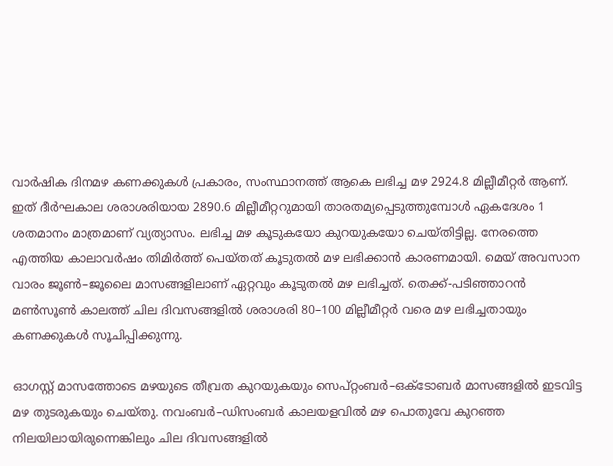വാർഷിക ദിനമഴ കണക്കുകൾ പ്രകാരം, സംസ്ഥാനത്ത് ആകെ ലഭിച്ച മഴ 2924.8 മില്ലീമീറ്റർ ആണ്. ഇത് ദീർഘകാല ശരാശരിയായ 2890.6 മില്ലീമീറ്ററുമായി താരതമ്യപ്പെടുത്തുമ്പോൾ ഏകദേശം 1 ശതമാനം മാത്രമാണ് വ്യത്യാസം. ലഭിച്ച മഴ കൂടുകയോ കുറയുകയോ ചെയ്‌തിട്ടില്ല. നേരത്തെ എത്തിയ കാലാവർഷം തിമിർത്ത് പെയ്‌തത് കൂടുതൽ മഴ ലഭിക്കാൻ കാരണമായി. മെയ് അവസാന വാരം ജൂൺ–ജൂലൈ മാസങ്ങളിലാണ് ഏറ്റവും കൂടുതൽ മഴ ലഭിച്ചത്. തെക്ക്-പടിഞ്ഞാറൻ മൺസൂൺ കാലത്ത് ചില ദിവസങ്ങളിൽ ശരാശരി 80–100 മില്ലീമീറ്റർ വരെ മഴ ലഭിച്ചതായും കണക്കുകൾ സൂചിപ്പിക്കുന്നു.

ഓഗസ്റ്റ് മാസത്തോടെ മഴയുടെ തീവ്രത കുറയുകയും സെപ്റ്റംബർ–ഒക്ടോബർ മാസങ്ങളിൽ ഇടവിട്ട മഴ തുടരുകയും ചെയ്‌തു. നവംബർ–ഡിസംബർ കാലയളവിൽ മഴ പൊതുവേ കുറഞ്ഞ നിലയിലായിരുന്നെങ്കിലും ചില ദിവസങ്ങളിൽ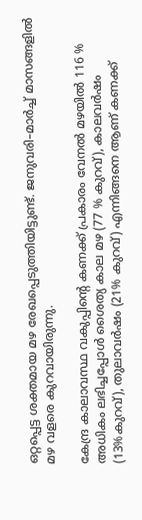ഒറ്റപ്പെട്ട ശക്തമായ മഴ രേഖപ്പെടുത്തിയിട്ടുണ്ട്. ജനുവരി–മാർച്ച് മാസങ്ങളിൽ മഴ വളരെ കുറവായിരുന്നു.

കേന്ദ്ര കാലാവസ്ഥ വകുപ്പിന്‍റെ കണക്ക് പ്രകാരം വേനൽ മഴയിൽ 116 % അധികം ലഭിച്ചപ്പോൾ ശൈത്യ കാല മഴ (77 % കുറവ്), കാലവർഷം (13%കുറവ്), തുലാവർഷം (21% കുറവ്) എന്നിങ്ങനെ ആണ് കണക്ക്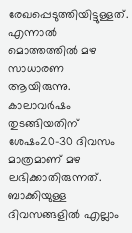രേഖപ്പെടുത്തിയിട്ടുള്ളത്. എന്നാൽ മൊത്തത്തിൽ മഴ സാധാരണ ആയിരുന്നു. കാലാവർഷം തുടങ്ങിയതിന് ശേഷം20-30 ദിവസം മാത്രമാണ് മഴ ലഭിക്കാതിരുന്നത്. ബാക്കിയുള്ള ദിവസങ്ങളിൽ എല്ലാം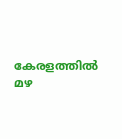കേരളത്തിൽ മഴ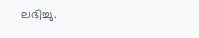ലഭിച്ചു.